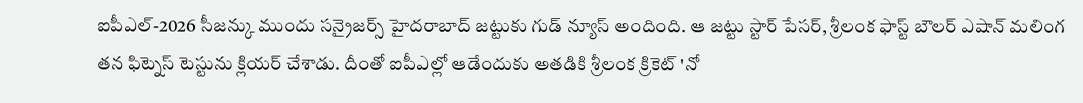ఐపీఎల్-2026 సీజన్కు ముందు సన్రైజర్స్ హైదరాబాద్ జట్టుకు గుడ్ న్యూస్ అందింది. ఆ జట్టు స్టార్ పేసర్, శ్రీలంక ఫాస్ట్ బౌలర్ ఎషాన్ మలింగ తన ఫిట్నెస్ టెస్టును క్లియర్ చేశాడు. దీంతో ఐపీఎల్లో ఆడేందుకు అతడికి శ్రీలంక క్రికెట్ 'నో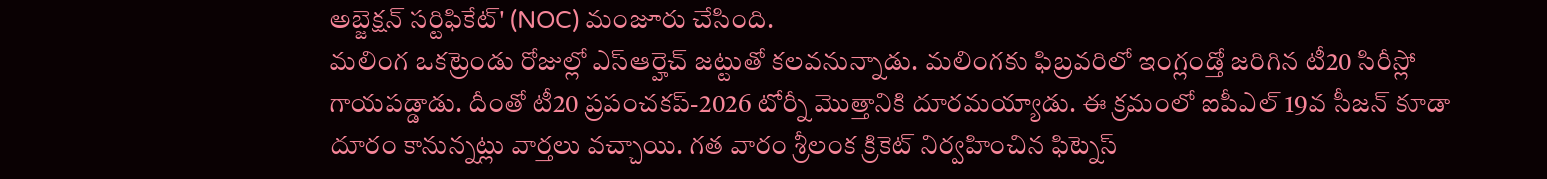అబ్జెక్షన్ సర్టిఫికేట్' (NOC) మంజూరు చేసింది.
మలింగ ఒకట్రెండు రోజుల్లో ఎస్ఆర్హెచ్ జట్టుతో కలవనున్నాడు. మలింగకు ఫిబ్రవరిలో ఇంగ్లండ్తో జరిగిన టీ20 సిరీస్లో గాయపడ్డాడు. దీంతో టీ20 ప్రపంచకప్-2026 టోర్నీ మొత్తానికి దూరమయ్యాడు. ఈ క్రమంలో ఐపీఎల్ 19వ సీజన్ కూడా దూరం కానున్నట్లు వార్తలు వచ్చాయి. గత వారం శ్రీలంక క్రికెట్ నిర్వహించిన ఫిట్నెస్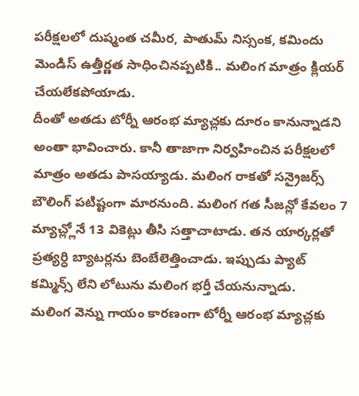పరీక్షలలో దుష్మంత చమీర, పాతుమ్ నిస్సంక, కమిందు మెండిస్ ఉత్తీర్ణత సాధించినప్పటికి.. మలింగ మాత్రం క్లియర్ చేయలేకపోయాడు.
దీంతో అతడు టోర్నీ ఆరంభ మ్యాచ్లకు దూరం కానున్నాడని అంతా భావించారు. కానీ తాజాగా నిర్వహించిన పరీక్షలలో మాత్రం అతడు పాసయ్యాడు. మలింగ రాకతో సన్రైజర్స్ బౌలింగ్ పటిష్టంగా మారనుంది. మలింగ గత సీజన్లో కేవలం 7 మ్యాచ్ల్లోనే 13 వికెట్లు తీసి సత్తాచాటాడు. తన యార్కర్లతో ప్రత్యర్ధి బ్యాటర్లను బెంబేలెత్తించాడు. ఇప్పుడు ప్యాట్ కమ్మిన్స్ లేని లోటును మలింగ భర్తీ చేయనున్నాడు.
మలింగ వెన్ను గాయం కారణంగా టోర్నీ ఆరంభ మ్యాచ్లకు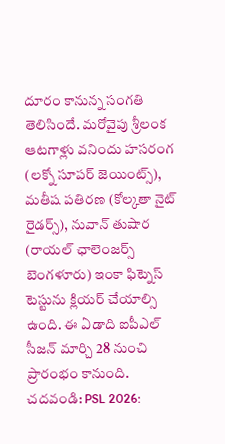దూరం కానున్న సంగతి తెలిసిందే. మరోవైపు శ్రీలంక ఆటగాళ్లు వనిందు హసరంగ (లక్నో సూపర్ జెయింట్స్), మతీష పతిరణ (కోల్కతా నైట్ రైడర్స్), నువాన్ తుషార (రాయల్ ఛాలెంజర్స్ బెంగళూరు) ఇంకా ఫిట్నెస్ టెస్టును క్లియర్ చేయాల్సి ఉంది. ఈ ఏడాది ఐపీఎల్ సీజన్ మార్చి 28 నుంచి ప్రారంభం కానుంది.
చదవండి: PSL 2026: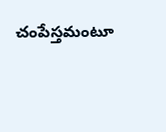చంపేస్తమంటూ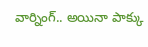వార్నింగ్.. అయినా పాక్కు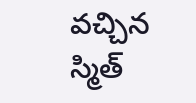వచ్చిన స్మిత్